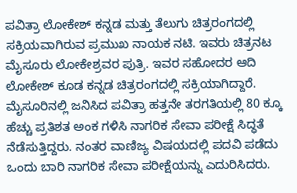ಪವಿತ್ರಾ ಲೋಕೇಶ್ ಕನ್ನಡ ಮತ್ತು ತೆಲುಗು ಚಿತ್ರರಂಗದಲ್ಲಿ ಸಕ್ರಿಯವಾಗಿರುವ ಪ್ರಮುಖ ನಾಯಕ ನಟಿ. ಇವರು ಚಿತ್ರನಟ ಮೈಸೂರು ಲೋಕೇಶ್ರವರ ಪುತ್ರಿ. ಇವರ ಸಹೋದರ ಆದಿ ಲೋಕೇಶ್ ಕೂಡ ಕನ್ನಡ ಚಿತ್ರರಂಗದಲ್ಲಿ ಸಕ್ರಿಯಾಗಿದ್ದಾರೆ.
ಮೈಸೂರಿನಲ್ಲಿ ಜನಿಸಿದ ಪವಿತ್ರಾ ಹತ್ತನೇ ತರಗತಿಯಲ್ಲಿ 80 ಕ್ಕೂ ಹೆಚ್ಚು ಪ್ರತಿಶತ ಅಂಕ ಗಳಿಸಿ ನಾಗರಿಕ ಸೇವಾ ಪರೀಕ್ಷೆ ಸಿದ್ಧತೆ ನೆಡೆಸುತ್ತಿದ್ದರು. ನಂತರ ವಾಣಿಜ್ಯ ವಿಷಯದಲ್ಲಿ ಪದವಿ ಪಡೆದು ಒಂದು ಬಾರಿ ನಾಗರಿಕ ಸೇವಾ ಪರೀಕ್ಷೆಯನ್ನು ಎದುರಿಸಿದರು.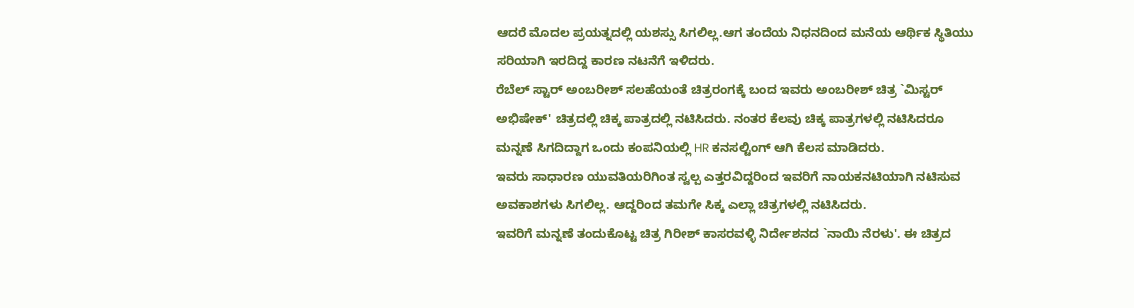ಆದರೆ ಮೊದಲ ಪ್ರಯತ್ನದಲ್ಲಿ ಯಶಸ್ಸು ಸಿಗಲಿಲ್ಲ.ಆಗ ತಂದೆಯ ನಿಧನದಿಂದ ಮನೆಯ ಆರ್ಥಿಕ ಸ್ಥಿತಿಯು ಸರಿಯಾಗಿ ಇರದಿದ್ದ ಕಾರಣ ನಟನೆಗೆ ಇಳಿದರು.
ರೆಬೆಲ್ ಸ್ಟಾರ್ ಅಂಬರೀಶ್ ಸಲಹೆಯಂತೆ ಚಿತ್ರರಂಗಕ್ಕೆ ಬಂದ ಇವರು ಅಂಬರೀಶ್ ಚಿತ್ರ `ಮಿಸ್ಟರ್ ಅಭಿಷೇಕ್' ಚಿತ್ರದಲ್ಲಿ ಚಿಕ್ಕ ಪಾತ್ರದಲ್ಲಿ ನಟಿಸಿದರು. ನಂತರ ಕೆಲವು ಚಿಕ್ಕ ಪಾತ್ರಗಳಲ್ಲಿ ನಟಿಸಿದರೂ ಮನ್ನಣೆ ಸಿಗದಿದ್ದಾಗ ಒಂದು ಕಂಪನಿಯಲ್ಲಿ HR ಕನಸಲ್ಟಿಂಗ್ ಆಗಿ ಕೆಲಸ ಮಾಡಿದರು.
ಇವರು ಸಾಧಾರಣ ಯುವತಿಯರಿಗಿಂತ ಸ್ವಲ್ಪ ಎತ್ತರವಿದ್ದರಿಂದ ಇವರಿಗೆ ನಾಯಕನಟಿಯಾಗಿ ನಟಿಸುವ ಅವಕಾಶಗಳು ಸಿಗಲಿಲ್ಲ. ಆದ್ದರಿಂದ ತಮಗೇ ಸಿಕ್ಕ ಎಲ್ಲಾ ಚಿತ್ರಗಳಲ್ಲಿ ನಟಿಸಿದರು.
ಇವರಿಗೆ ಮನ್ನಣೆ ತಂದುಕೊಟ್ಟ ಚಿತ್ರ ಗಿರೀಶ್ ಕಾಸರವಳ್ಳಿ ನಿರ್ದೇಶನದ `ನಾಯಿ ನೆರಳು'. ಈ ಚಿತ್ರದ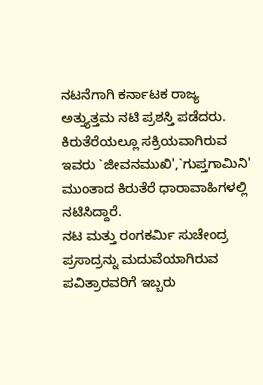ನಟನೆಗಾಗಿ ಕರ್ನಾಟಕ ರಾಜ್ಯ ಅತ್ತ್ಯುತ್ತಮ ನಟಿ ಪ್ರಶಸ್ತಿ ಪಡೆದರು.
ಕಿರುತೆರೆಯಲ್ಲೂ ಸಕ್ರಿಯವಾಗಿರುವ ಇವರು `ಜೀವನಮುಖಿ',`ಗುಪ್ತಗಾಮಿನಿ' ಮುಂತಾದ ಕಿರುತೆರೆ ಧಾರಾವಾಹಿಗಳಲ್ಲಿ ನಟಿಸಿದ್ದಾರೆ.
ನಟ ಮತ್ತು ರಂಗಕರ್ಮಿ ಸುಚೇಂದ್ರ ಪ್ರಸಾದ್ರನ್ನು ಮದುವೆಯಾಗಿರುವ ಪವಿತ್ರಾರವರಿಗೆ ಇಬ್ಬರು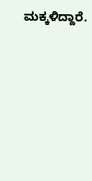ಮಕ್ಕಳಿದ್ದಾರೆ.